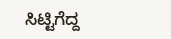ಸಿಟ್ಟಿಗೆದ್ದ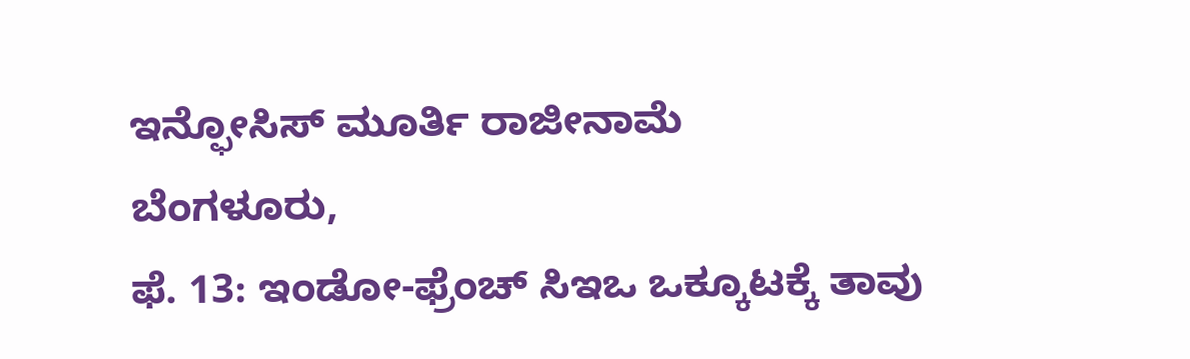ಇನ್ಫೋಸಿಸ್ ಮೂರ್ತಿ ರಾಜೀನಾಮೆ
ಬೆಂಗಳೂರು,
ಫೆ. 13: ಇಂಡೋ-ಫ್ರೆಂಚ್ ಸಿಇಒ ಒಕ್ಕೂಟಕ್ಕೆ ತಾವು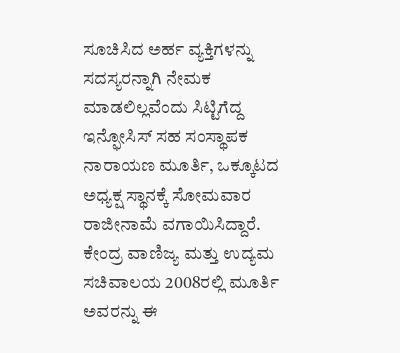ಸೂಚಿಸಿದ ಅರ್ಹ ವ್ಯಕ್ತಿಗಳನ್ನು ಸದಸ್ಯರನ್ನಾಗಿ ನೇಮಕ ಮಾಡಲಿಲ್ಲವೆಂದು ಸಿಟ್ಟಿಗೆದ್ದ ಇನ್ಫೋಸಿಸ್ ಸಹ ಸಂಸ್ಥಾಪಕ ನಾರಾಯಣ ಮೂರ್ತಿ, ಒಕ್ಕೂಟದ ಅಧ್ಯಕ್ಷ ಸ್ಥಾನಕ್ಕೆ ಸೋಮವಾರ ರಾಜೀನಾಮೆ ವಗಾಯಿಸಿದ್ದಾರೆ. ಕೇಂದ್ರ ವಾಣಿಜ್ಯ ಮತ್ತು ಉದ್ಯಮ ಸಚಿವಾಲಯ 2008ರಲ್ಲಿ ಮೂರ್ತಿ ಅವರನ್ನು ಈ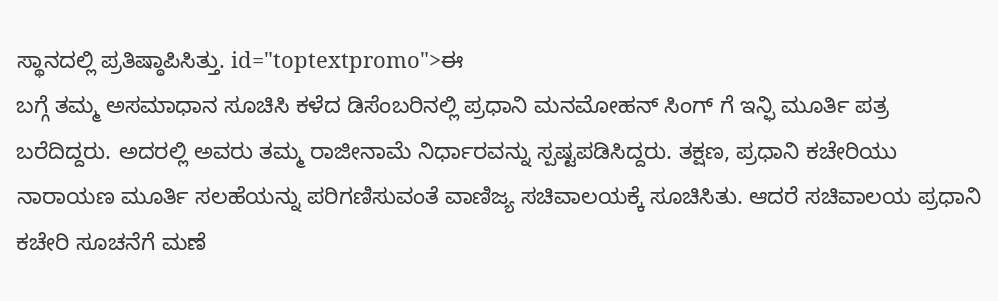ಸ್ಥಾನದಲ್ಲಿ ಪ್ರತಿಷ್ಠಾಪಿಸಿತ್ತು. id="toptextpromo">ಈ
ಬಗ್ಗೆ ತಮ್ಮ ಅಸಮಾಧಾನ ಸೂಚಿಸಿ ಕಳೆದ ಡಿಸೆಂಬರಿನಲ್ಲಿ ಪ್ರಧಾನಿ ಮನಮೋಹನ್ ಸಿಂಗ್ ಗೆ ಇನ್ಫಿ ಮೂರ್ತಿ ಪತ್ರ ಬರೆದಿದ್ದರು. ಅದರಲ್ಲಿ ಅವರು ತಮ್ಮ ರಾಜೀನಾಮೆ ನಿರ್ಧಾರವನ್ನು ಸ್ಪಷ್ಟಪಡಿಸಿದ್ದರು. ತಕ್ಷಣ, ಪ್ರಧಾನಿ ಕಚೇರಿಯು ನಾರಾಯಣ ಮೂರ್ತಿ ಸಲಹೆಯನ್ನು ಪರಿಗಣಿಸುವಂತೆ ವಾಣಿಜ್ಯ ಸಚಿವಾಲಯಕ್ಕೆ ಸೂಚಿಸಿತು. ಆದರೆ ಸಚಿವಾಲಯ ಪ್ರಧಾನಿ ಕಚೇರಿ ಸೂಚನೆಗೆ ಮಣೆ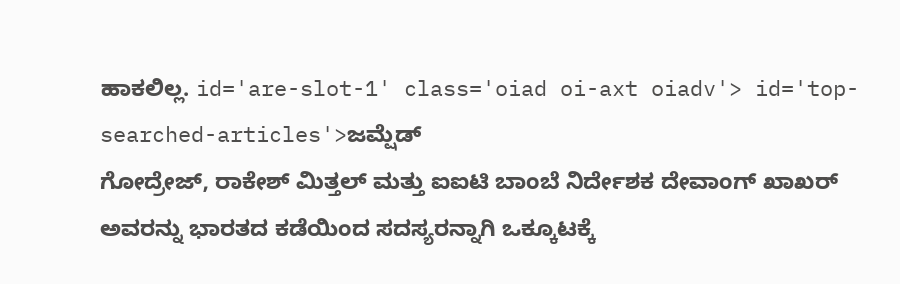ಹಾಕಲಿಲ್ಲ. id='are-slot-1' class='oiad oi-axt oiadv'> id='top-searched-articles'>ಜಮ್ಷೆಡ್
ಗೋದ್ರೇಜ್, ರಾಕೇಶ್ ಮಿತ್ತಲ್ ಮತ್ತು ಐಐಟಿ ಬಾಂಬೆ ನಿರ್ದೇಶಕ ದೇವಾಂಗ್ ಖಾಖರ್ ಅವರನ್ನು ಭಾರತದ ಕಡೆಯಿಂದ ಸದಸ್ಯರನ್ನಾಗಿ ಒಕ್ಕೂಟಕ್ಕೆ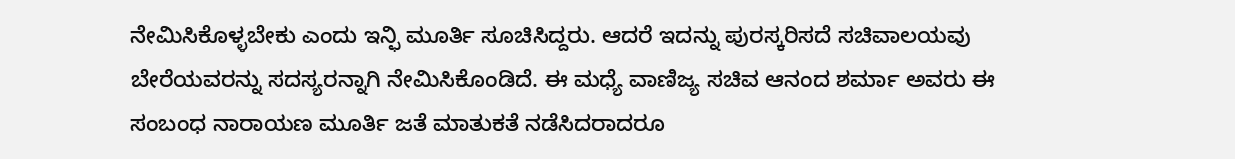ನೇಮಿಸಿಕೊಳ್ಳಬೇಕು ಎಂದು ಇನ್ಫಿ ಮೂರ್ತಿ ಸೂಚಿಸಿದ್ದರು. ಆದರೆ ಇದನ್ನು ಪುರಸ್ಕರಿಸದೆ ಸಚಿವಾಲಯವು ಬೇರೆಯವರನ್ನು ಸದಸ್ಯರನ್ನಾಗಿ ನೇಮಿಸಿಕೊಂಡಿದೆ. ಈ ಮಧ್ಯೆ ವಾಣಿಜ್ಯ ಸಚಿವ ಆನಂದ ಶರ್ಮಾ ಅವರು ಈ ಸಂಬಂಧ ನಾರಾಯಣ ಮೂರ್ತಿ ಜತೆ ಮಾತುಕತೆ ನಡೆಸಿದರಾದರೂ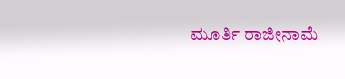ಮೂರ್ತಿ ರಾಜೀನಾಮೆ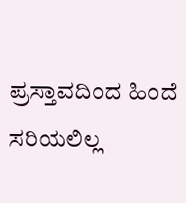ಪ್ರಸ್ತಾವದಿಂದ ಹಿಂದೆ ಸರಿಯಲಿಲ್ಲ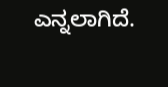ಎನ್ನಲಾಗಿದೆ.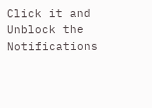Click it and Unblock the Notifications